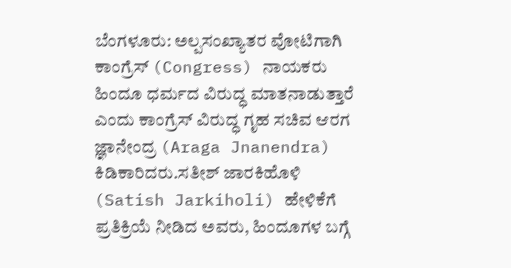ಬೆಂಗಳೂರು: ಅಲ್ಪಸಂಖ್ಯಾತರ ವೋಟಿಗಾಗಿ  ಕಾಂಗ್ರೆಸ್ (Congress) ನಾಯಕರು ಹಿಂದೂ ಧರ್ಮದ ವಿರುದ್ಧ ಮಾತನಾಡುತ್ತಾರೆ ಎಂದು ಕಾಂಗ್ರೆಸ್‌ ವಿರುದ್ಧ ಗೃಹ ಸಚಿವ ಆರಗ ಜ್ಞಾನೇಂದ್ರ (Araga Jnanendra) ಕಿಡಿಕಾರಿದರು.ಸತೀಶ್ ಜಾರಕಿಹೊಳಿ (Satish Jarkiholi) ಹೇಳಿಕೆಗೆ ಪ್ರತಿಕ್ರಿಯೆ ನೀಡಿದ ಅವರು, ಹಿಂದೂಗಳ ಬಗ್ಗೆ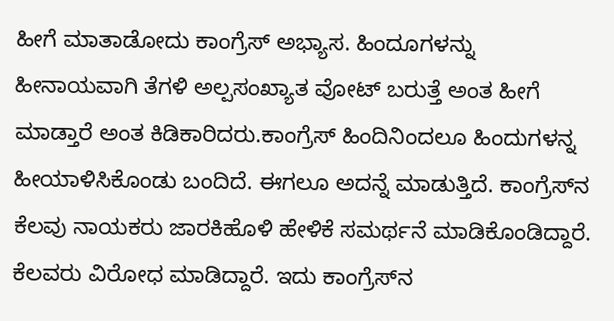ಹೀಗೆ ಮಾತಾಡೋದು ಕಾಂಗ್ರೆಸ್ ಅಭ್ಯಾಸ. ಹಿಂದೂಗಳನ್ನು ಹೀನಾಯವಾಗಿ ತೆಗಳಿ ಅಲ್ಪಸಂಖ್ಯಾತ ವೋಟ್ ಬರುತ್ತೆ ಅಂತ ಹೀಗೆ ಮಾಡ್ತಾರೆ ಅಂತ ಕಿಡಿಕಾರಿದರು.ಕಾಂಗ್ರೆಸ್ ‌ಹಿಂದಿನಿಂದಲೂ ಹಿಂದುಗಳನ್ನ ಹೀಯಾಳಿಸಿಕೊಂಡು ಬಂದಿದೆ. ಈಗಲೂ ಅದನ್ನೆ ಮಾಡುತ್ತಿದೆ. ಕಾಂಗ್ರೆಸ್‌ನ ಕೆಲವು ನಾಯಕರು ಜಾರಕಿಹೊಳಿ ಹೇಳಿಕೆ ಸಮರ್ಥನೆ ಮಾಡಿಕೊಂಡಿದ್ದಾರೆ. ಕೆಲವರು ವಿರೋಧ ಮಾಡಿದ್ದಾರೆ. ಇದು ಕಾಂಗ್ರೆಸ್‌ನ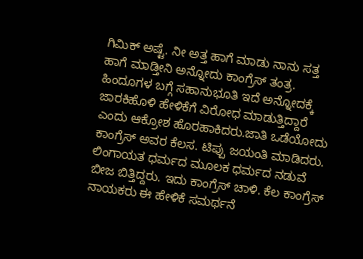ಗಿಮಿಕ್ ಅಷ್ಟೆ. ನೀ ಅತ್ತ ಹಾಗೆ ಮಾಡು ನಾನು ಸತ್ತ ಹಾಗೆ ಮಾಡ್ತೀನಿ ಅನ್ನೋದು ಕಾಂಗ್ರೆಸ್ ತಂತ್ರ. ಹಿಂದೂಗಳ ಬಗ್ಗೆ ಸಹಾನುಭೂತಿ ಇದೆ ಅನ್ನೋದಕ್ಕೆ ಜಾರಕಿಹೊಳಿ ಹೇಳಿಕೆಗೆ ವಿರೋಧ ಮಾಡುತ್ತಿದ್ದಾರೆ ಎಂದು ಆಕ್ರೋಶ ಹೊರಹಾಕಿದರು.ಜಾತಿ ಒಡೆಯೋದು ಕಾಂಗ್ರೆಸ್ ಅವರ ಕೆಲಸ. ಟಿಪ್ಪು ಜಯಂತಿ ಮಾಡಿದರು. ಲಿಂಗಾಯತ ಧರ್ಮದ ಮೂಲಕ ಧರ್ಮದ ನಡುವೆ ಬೀಜ ಬಿತ್ತಿದ್ದರು. ಇದು ಕಾಂಗ್ರೆಸ್ ಚಾಳಿ. ಕೆಲ ಕಾಂಗ್ರೆಸ್ ನಾಯಕರು ಈ ಹೇಳಿಕೆ ಸಮರ್ಥನೆ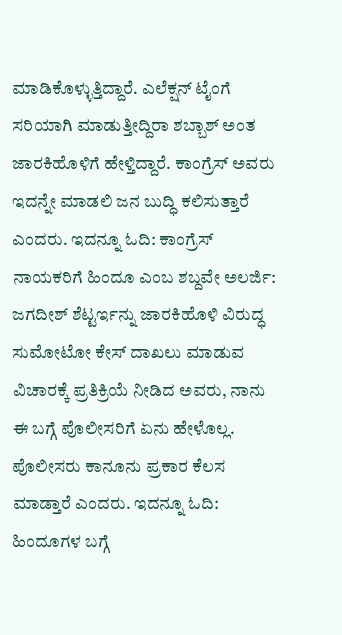ಮಾಡಿಕೊಳ್ಳುತ್ತಿದ್ದಾರೆ. ಎಲೆಕ್ಷನ್ ಟೈಂಗೆ ಸರಿಯಾಗಿ ಮಾಡುತ್ತೀದ್ದಿರಾ ಶಬ್ಬಾಶ್ ಅಂತ ಜಾರಕಿಹೊಳಿಗೆ ಹೇಳ್ತಿದ್ದಾರೆ. ಕಾಂಗ್ರೆಸ್ ಅವರು ಇದನ್ನೇ ಮಾಡಲಿ ಜನ ಬುದ್ಧಿ ಕಲಿಸುತ್ತಾರೆ ಎಂದರು. ಇದನ್ನೂ ಓದಿ: ಕಾಂಗ್ರೆಸ್ ನಾಯಕರಿಗೆ ಹಿಂದೂ ಎಂಬ ಶಬ್ದವೇ ಅಲರ್ಜಿ: ಜಗದೀಶ್ ಶೆಟ್ಟರ್ಇನ್ನು ಜಾರಕಿಹೊಳಿ ವಿರುದ್ಧ ಸುಮೋಟೋ ಕೇಸ್ ದಾಖಲು ಮಾಡುವ ವಿಚಾರಕ್ಕೆ ಪ್ರತಿಕ್ರಿಯೆ ನೀಡಿದ ಅವರು, ನಾನು ಈ ಬಗ್ಗೆ ಪೊಲೀಸರಿಗೆ ಏನು ಹೇಳೊಲ್ಲ. ಪೊಲೀಸರು ಕಾನೂನು ಪ್ರಕಾರ ಕೆಲಸ ಮಾಡ್ತಾರೆ ಎಂದರು. ಇದನ್ನೂ ಓದಿ: ಹಿಂದೂಗಳ ಬಗ್ಗೆ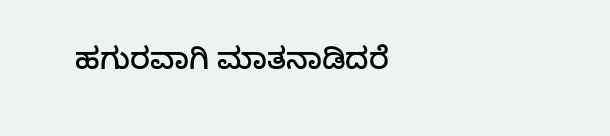ಹಗುರವಾಗಿ ಮಾತನಾಡಿದರೆ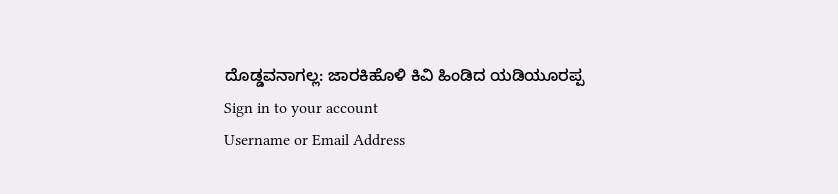ದೊಡ್ಡವನಾಗಲ್ಲ: ಜಾರಕಿಹೊಳಿ ಕಿವಿ ಹಿಂಡಿದ ಯಡಿಯೂರಪ್ಪ
Sign in to your account
Username or Email Address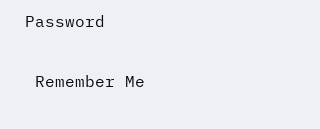Password

 Remember Me